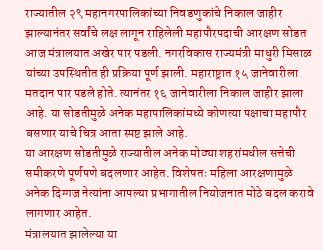राज्यातील २९ महानगरपालिकांच्या निवडणुकांचे निकाल जाहीर झाल्यानंतर सर्वांचे लक्ष लागून राहिलेली महापौरपदाची आरक्षण सोडत आज मंत्रालयात अखेर पार पडली. नगरविकास राज्यमंत्री माधुरी मिसाळ यांच्या उपस्थितीत ही प्रक्रिया पूर्ण झाली. महाराष्ट्रात १५ जानेवारीला मतदान पार पडले होते. त्यानंतर १६ जानेवारीला निकाल जाहीर झाला आहे. या सोडतीमुळे अनेक महापालिकांमध्ये कोणत्या पक्षाचा महापौर बसणार याचे चित्र आता स्पष्ट झाले आहे.
या आरक्षण सोडतीमुळे राज्यातील अनेक मोठ्या शहरांमधील सत्तेची समीकरणे पूर्णपणे बदलणार आहेत. विशेषतः महिला आरक्षणामुळे अनेक दिग्गज नेत्यांना आपल्या प्रभागातील नियोजनात मोठे बदल करावे लागणार आहेत.
मंत्रालयात झालेल्या या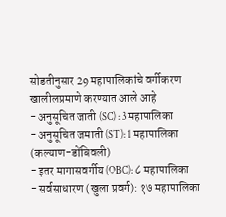सोडतीनुसार 29 महापालिकांचे वर्गीकरण खालीलप्रमाणे करण्यात आले आहे
- अनुसूचित जाती (SC) : 3 महापालिका
- अनुसूचित जमाती (ST): 1 महापालिका (कल्याण-डोंबिवली)
- इतर मागासवर्गीय (OBC): ८ महापालिका
- सर्वसाधारण (खुला प्रवर्ग): १७ महापालिका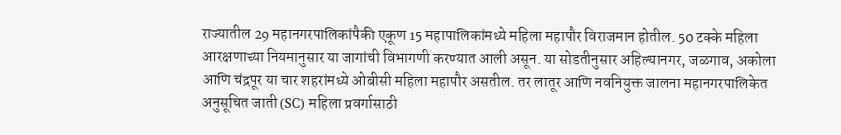राज्यातील 29 महानगरपालिकांपैकी एकूण 15 महापालिकांमध्ये महिला महापौर विराजमान होतील. 50 टक्के महिला आरक्षणाच्या नियमानुसार या जागांची विभागणी करण्यात आली असून. या सोडतीनुसार अहिल्यानगर, जळगाव, अकोला आणि चंद्रपूर या चार शहरांमध्ये ओबीसी महिला महापौर असतील. तर लातूर आणि नवनियुक्त जालना महानगरपालिकेत अनुसूचित जाती (SC) महिला प्रवर्गासाठी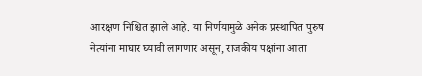आरक्षण निश्चित झाले आहे. या निर्णयामुळे अनेक प्रस्थापित पुरुष नेत्यांना माघार घ्यावी लागणार असून, राजकीय पक्षांना आता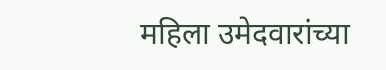महिला उमेदवारांच्या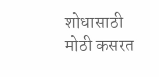शोधासाठी मोठी कसरत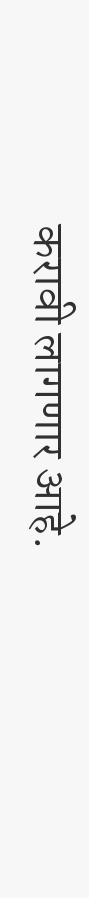करावी लागणार आहे.